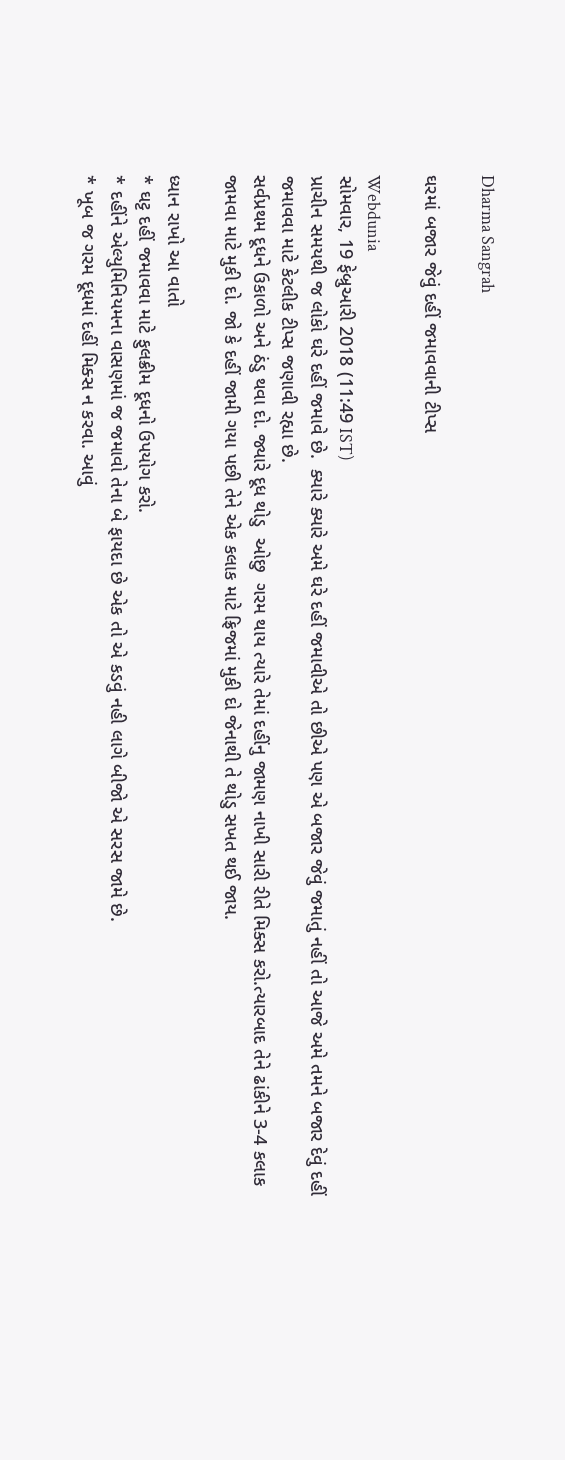Dharma Sangrah

ઘરમાં બજાર જેવું દહીં જમાવવાની ટીપ્સ

Webdunia
સોમવાર, 19 ફેબ્રુઆરી 2018 (11:49 IST)
પ્રાચીન સમયથી જ લોકો ઘરે દહીં જમાવે છે.  ક્યારે ક્યારે અમે ઘરે દહીં જમાવીએ તો છીએ પણ એ બજાર જેવું જમાતું નહીં તો આજે અમે તમને બજાર દેવું દહીં જમાવવા માટે કેટલીક ટીપ્સ જણાવી રહ્યા છે.
સર્વપ્રથમ દૂધને ઉકાળો અને ઠંડુ થવા દો. જ્યારે દૂધ થોડુ  ઓછુ  ગરમ થાય ત્યારે તેમાં દહીંનુ જામણ નાખી સારી રીતે મિક્સ કરો.ત્યારબાદ તેને ઢાંકીને 3-4 કલાક જામવા માટે મુકી દો. જો કે દહીં જામી ગયા પછી તેને એક કલાક માટે ફ્રિજમાં મુકી દો જેનાથી તે થોડુ સખત થઈ જાય.

ધ્યાન રાખો આ વાતો
* ઘટ્ટ દહીં જમાવવા માટે ફુલક્રીમ દૂધનો ઉપયોગ કરો.
* દહીંને એલ્યુમિનિયમના વાસણમાં જ જમાવો તેના બે ફાયદા છે એક તો એ કડવું નહી લાગે બીજો એ સરસ જામે છે.
* ખૂબ જ ગરમ દૂધમાં દહીં મિક્સ ન કરવા. આવું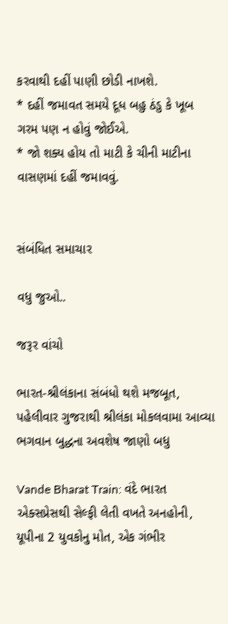કરવાથી દહીં પાણી છોડી નાખશે.
* દહીં જમાવત સમયે દૂધ બહુ ઠંડુ કે ખૂબ ગરમ પણ ન હોવું જોઈએ.
* જો શક્ય હોય તો માટી કે ચીની માટીના વાસણમાં દહીં જમાવવું.


સંબંધિત સમાચાર

વધુ જુઓ..

જરૂર વાંચો

ભારત-શ્રીલંકાના સંબંધો થશે મજબૂત, પહેલીવાર ગુજરાથી શ્રીલંકા મોકલવામા આવ્યા ભગવાન બુદ્ધના અવશેષ જાણો બધુ

Vande Bharat Train: વંદે ભારત એક્સપ્રેસથી સેલ્ફી લેતી વખતે અનહોની, યૂપીના 2 યુવકોનુ મોત, એક ગંભીર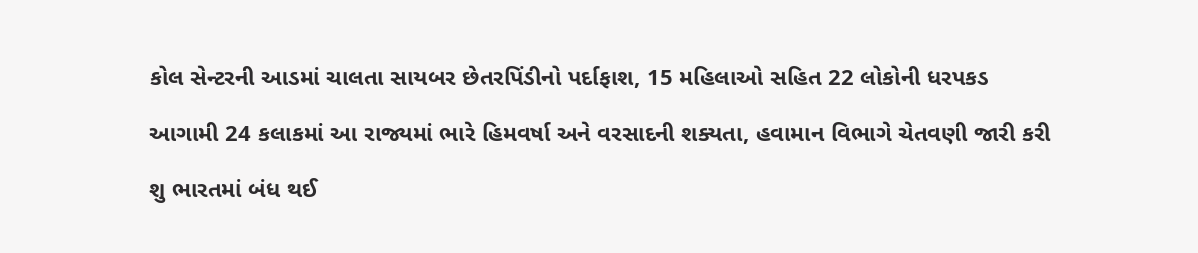કોલ સેન્ટરની આડમાં ચાલતા સાયબર છેતરપિંડીનો પર્દાફાશ, 15 મહિલાઓ સહિત 22 લોકોની ધરપકડ

આગામી 24 કલાકમાં આ રાજ્યમાં ભારે હિમવર્ષા અને વરસાદની શક્યતા, હવામાન વિભાગે ચેતવણી જારી કરી

શુ ભારતમાં બંધ થઈ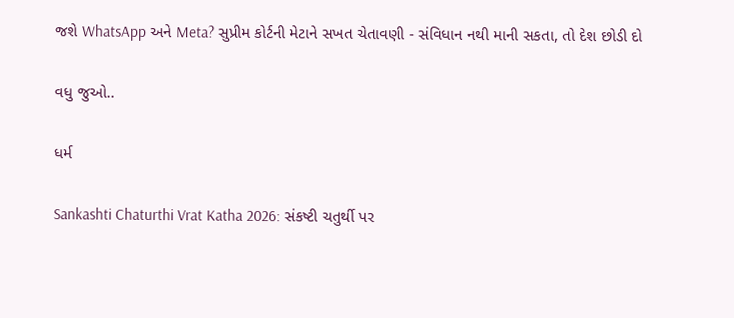જશે WhatsApp અને Meta? સુપ્રીમ કોર્ટની મેટાને સખત ચેતાવણી - સંવિધાન નથી માની સકતા, તો દેશ છોડી દો

વધુ જુઓ..

ધર્મ

Sankashti Chaturthi Vrat Katha 2026: સંકષ્ટી ચતુર્થી પર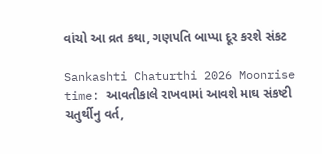વાંચો આ વ્રત કથા, ગણપતિ બાપ્પા દૂર કરશે સંકટ

Sankashti Chaturthi 2026 Moonrise time: આવતીકાલે રાખવામાં આવશે માઘ સંકષ્ટી ચતુર્થીનુ વર્ત,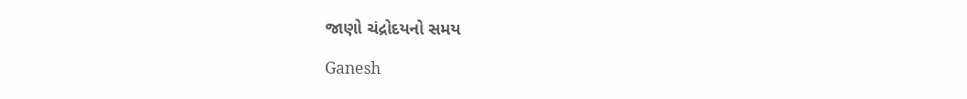જાણો ચંદ્રોદયનો સમય

Ganesh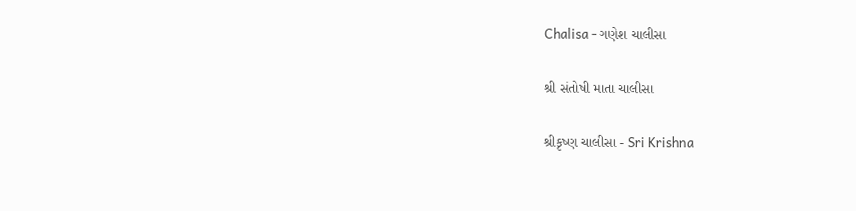Chalisa - ગણેશ ચાલીસા

શ્રી સંતોષી માતા ચાલીસા

શ્રીકૃષ્ણ ચાલીસા - Sri Krishna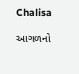Chalisa

આગળનો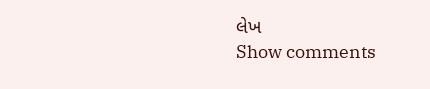લેખ
Show comments